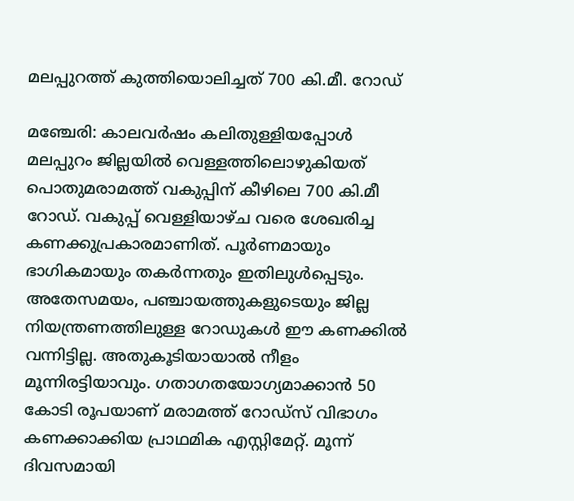മലപ്പുറത്ത് കുത്തിയൊലിച്ചത് 700 കി.മീ. റോഡ്

മഞ്ചേരി: കാലവർഷം കലിതുള്ളിയപ്പോൾ മലപ്പുറം ജില്ലയിൽ വെള്ളത്തിലൊഴുകിയത് പൊതുമരാമത്ത് വകുപ്പിന് കീഴിലെ 700 കി.മീ റോഡ്. വകുപ്പ് വെള്ളിയാഴ്ച വരെ ശേഖരിച്ച കണക്കുപ്രകാരമാണിത്. പൂർണമായും ഭാഗികമായും തകർന്നതും ഇതിലുൾപ്പെടും. അതേസമയം, പഞ്ചായത്തുകളുടെയും ജില്ല നിയന്ത്രണത്തിലുള്ള റോഡുകൾ ഈ കണക്കിൽ വന്നിട്ടില്ല. അതുകൂടിയായാൽ നീളം മൂന്നിരട്ടിയാവും. ഗതാഗതയോഗ്യമാക്കാൻ 50 കോടി രൂപയാണ് മരാമത്ത് റോഡ്സ് വിഭാഗം കണക്കാക്കിയ പ്രാഥമിക എസ്റ്റിമേറ്റ്. മൂന്ന് ദിവസമായി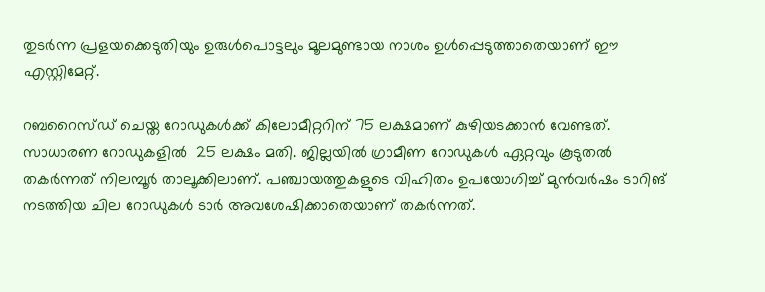തുടർന്ന പ്രളയക്കെടുതിയും ഉരുൾപൊട്ടലും മൂലമുണ്ടായ നാശം ഉൾപ്പെടുത്താതെയാണ് ഈ എസ്റ്റിമേറ്റ്.

റബറൈസ്ഡ് ചെയ്ത റോഡുകൾക്ക് കിലോമീറ്ററിന് 75 ലക്ഷമാണ് കുഴിയടക്കാൻ വേണ്ടത്. സാധാരണ റോഡുകളിൽ  25 ലക്ഷം മതി. ജില്ലയിൽ ഗ്രാമീണ റോഡുകൾ ഏറ്റവും കൂടുതൽ തകർന്നത് നിലമ്പൂർ താലൂക്കിലാണ്. പഞ്ചായത്തുകളുടെ വിഹിതം ഉപയോഗിച്ച് മുൻവർഷം ടാറിങ് നടത്തിയ ചില റോഡുകൾ ടാർ അവശേഷിക്കാതെയാണ് തകർന്നത്.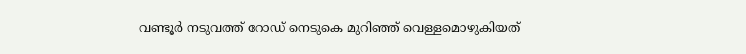വണ്ടൂർ നടുവത്ത് റോഡ് നെടുകെ മുറിഞ്ഞ് വെള്ളമൊഴുകിയത്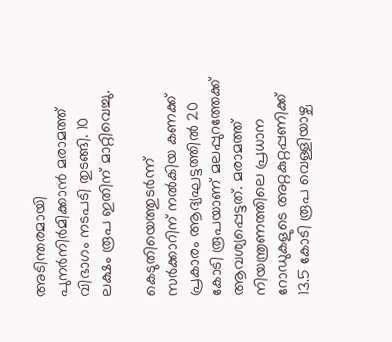അടിന്തരമായി പുനർനിർമിക്കാൻ മരാമത്ത് വിഭാഗം നടപടി തുടങ്ങി. 10 ലക്ഷം രൂപ ഇതിന് മാറ്റിവെച്ചു.

കെടുതിയെത്തുടർന്ന് സർക്കാറിന് നൽകിയ കണക്ക് പ്രകാരം ആദ്യഘട്ടത്തിൽ 20 കോടി രൂപയാണ് മലപ്പുറത്തേക്ക് ആവശ്യപ്പെട്ടത്. മരാമത്ത് നിയന്ത്രണത്തിലെ പ്രധാന റോഡുകളുടെ അറ്റകുറ്റപ്പണിക്ക് 13.5 കോടി രൂപ വെള്ളിയാഴ്ച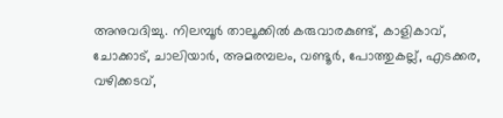അനുവദിച്ചു. നിലമ്പൂർ താലൂക്കിൽ കരുവാരകുണ്ട്, കാളികാവ്, ചോക്കാട്, ചാലിയാർ, അമരമ്പലം, വണ്ടൂർ, പോത്തുകല്ല്, എടക്കര, വഴിക്കടവ്,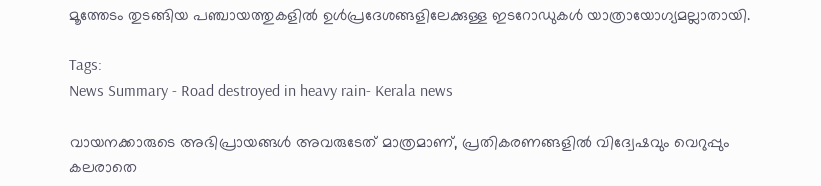മൂത്തേടം തുടങ്ങിയ പഞ്ചായത്തുകളിൽ ഉൾപ്രദേശങ്ങളിലേക്കുള്ള ഇടറോഡുകൾ യാത്രായോഗ്യമല്ലാതായി.

Tags:
News Summary - Road destroyed in heavy rain- Kerala news

വായനക്കാരുടെ അഭിപ്രായങ്ങള്‍ അവരുടേത് മാത്രമാണ്, പ്രതികരണങ്ങളിൽ വിദ്വേഷവും വെറുപ്പും കലരാതെ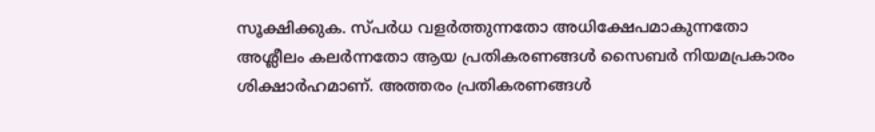സൂക്ഷിക്കുക. സ്പർധ വളർത്തുന്നതോ അധിക്ഷേപമാകുന്നതോ അശ്ലീലം കലർന്നതോ ആയ പ്രതികരണങ്ങൾ സൈബർ നിയമപ്രകാരം ശിക്ഷാർഹമാണ്. അത്തരം പ്രതികരണങ്ങൾ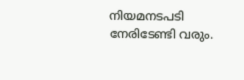നിയമനടപടി നേരിടേണ്ടി വരും.